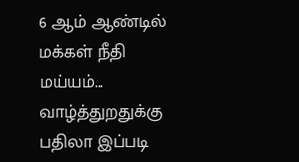6 ஆம் ஆண்டில்  மக்கள் நீதி மய்யம்... வாழ்த்துறதுக்கு பதிலா இப்படி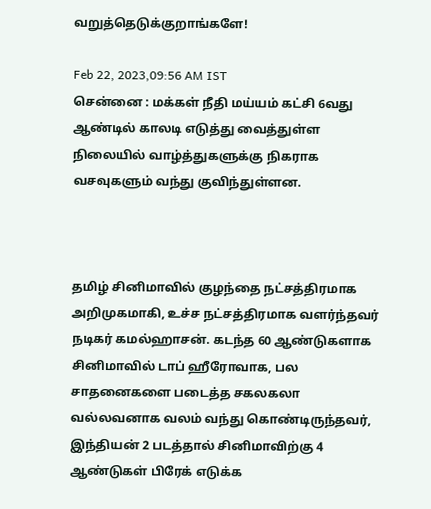வறுத்தெடுக்குறாங்களே!

Feb 22, 2023,09:56 AM IST
சென்னை : மக்கள் நீதி மய்யம் கட்சி 6வது ஆண்டில் காலடி எடுத்து வைத்துள்ள நிலையில் வாழ்த்துகளுக்கு நிகராக வசவுகளும் வந்து குவிந்துள்ளன.



தமிழ் சினிமாவில் குழந்தை நட்சத்திரமாக அறிமுகமாகி, உச்ச நட்சத்திரமாக வளர்ந்தவர் நடிகர் கமல்ஹாசன். கடந்த 60 ஆண்டுகளாக சினிமாவில் டாப் ஹீரோவாக, பல சாதனைகளை படைத்த சகலகலா வல்லவனாக வலம் வந்து கொண்டிருந்தவர், இந்தியன் 2 படத்தால் சினிமாவிற்கு 4 ஆண்டுகள் பிரேக் எடுக்க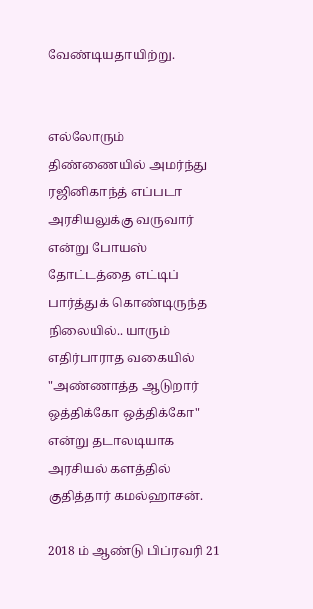வேண்டியதாயிற்று.


எல்லோரும் திண்ணையில் அமர்ந்து ரஜினிகாந்த் எப்படா அரசியலுக்கு வருவார் என்று போயஸ் தோட்டத்தை எட்டிப் பார்த்துக் கொண்டிருந்த நிலையில்.. யாரும் எதிர்பாராத வகையில் "அண்ணாத்த ஆடுறார் ஒத்திக்கோ ஒத்திக்கோ" என்று தடாலடியாக அரசியல் களத்தில் குதித்தார் கமல்ஹாசன்.

2018 ம் ஆண்டு பிப்ரவரி 21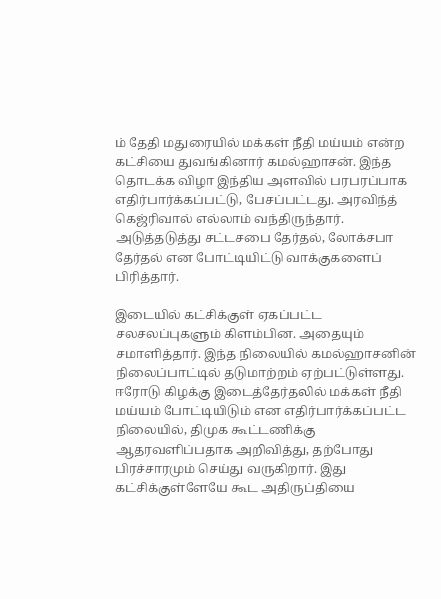ம் தேதி மதுரையில் மக்கள் நீதி மய்யம் என்ற கட்சியை துவங்கினார் கமல்ஹாசன். இந்த தொடக்க விழா இந்திய அளவில் பரபரப்பாக எதிர்பார்க்கப்பட்டு, பேசப்பட்டது. அரவிந்த் கெஜ்ரிவால் எல்லாம் வந்திருந்தார். அடுத்தடுத்து சட்டசபை தேர்தல், லோக்சபா தேர்தல் என போட்டியிட்டு வாக்குகளைப் பிரித்தார்.

இடையில் கட்சிக்குள் ஏகப்பட்ட சலசலப்புகளும் கிளம்பின. அதையும் சமாளித்தார். இந்த நிலையில் கமல்ஹாசனின் நிலைப்பாட்டில் தடுமாற்றம் ஏற்பட்டுள்ளது. ஈரோடு கிழக்கு இடைத்தேர்தலில் மக்கள் நீதி மய்யம் போட்டியிடும் என எதிர்பார்க்கப்பட்ட நிலையில், திமுக கூட்டணிக்கு ஆதரவளிப்பதாக அறிவித்து, தற்போது பிரச்சாரமும் செய்து வருகிறார். இது கட்சிக்குள்ளேயே கூட அதிருப்தியை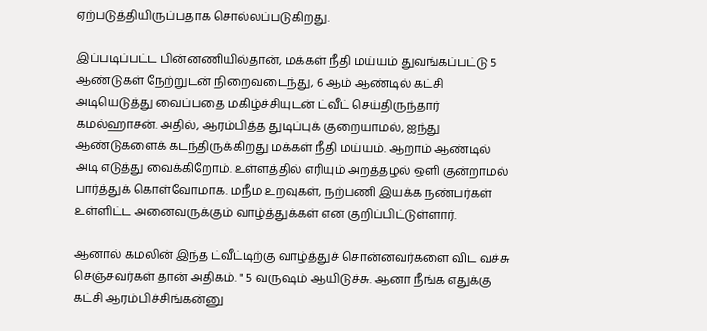ஏற்படுத்தியிருப்பதாக சொல்லப்படுகிறது.

இப்படிப்பட்ட பின்னணியில்தான், மக்கள் நீதி மய்யம் துவங்கப்பட்டு 5 ஆண்டுகள் நேற்றுடன் நிறைவடைந்து, 6 ஆம் ஆண்டில் கட்சி அடியெடுத்து வைப்பதை மகிழ்ச்சியுடன் ட்வீட் செய்திருந்தார் கமல்ஹாசன். அதில், ஆரம்பித்த துடிப்புக் குறையாமல், ஐந்து ஆண்டுகளைக் கடந்திருக்கிறது மக்கள் நீதி மய்யம். ஆறாம் ஆண்டில் அடி எடுத்து வைக்கிறோம். உள்ளத்தில் எரியும் அறத்தழல் ஒளி குன்றாமல் பார்த்துக் கொள்வோமாக. மநீம உறவுகள், நற்பணி இயக்க நண்பர்கள் உள்ளிட்ட அனைவருக்கும் வாழ்த்துக்கள் என குறிப்பிட்டுள்ளார்.

ஆனால் கமலின் இந்த ட்வீட்டிற்கு வாழ்த்துச் சொன்னவர்களை விட வச்சு செஞ்சவர்கள் தான் அதிகம். " 5 வருஷம் ஆயிடுச்சு. ஆனா நீங்க எதுக்கு கட்சி ஆரம்பிச்சிங்கன்னு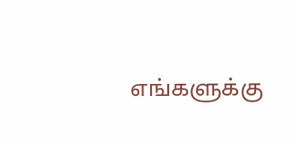எங்களுக்கு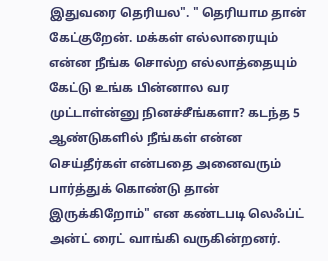இதுவரை தெரியல". " தெரியாம தான் கேட்குறேன். மக்கள் எல்லாரையும் என்ன நீங்க சொல்ற எல்லாத்தையும் கேட்டு உங்க பின்னால வர முட்டாள்ன்னு நினச்சீங்களா? கடந்த 5 ஆண்டுகளில் நீங்கள் என்ன செய்தீர்கள் என்பதை அனைவரும் பார்த்துக் கொண்டு தான் இருக்கிறோம்" என கண்டபடி லெஃப்ட் அன்ட் ரைட் வாங்கி வருகின்றனர்.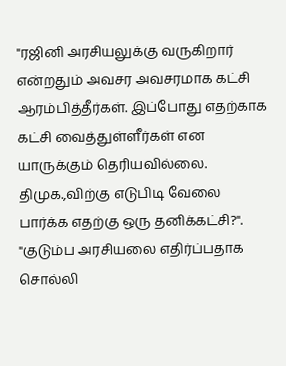"ரஜினி அரசியலுக்கு வருகிறார் என்றதும் அவசர அவசரமாக கட்சி ஆரம்பித்தீர்கள். இப்போது எதற்காக கட்சி வைத்துள்ளீர்கள் என யாருக்கும் தெரியவில்லை. திமுக.,விற்கு எடுபிடி வேலை பார்க்க எதற்கு ஒரு தனிக்கட்சி?". "குடும்ப அரசியலை எதிர்ப்பதாக சொல்லி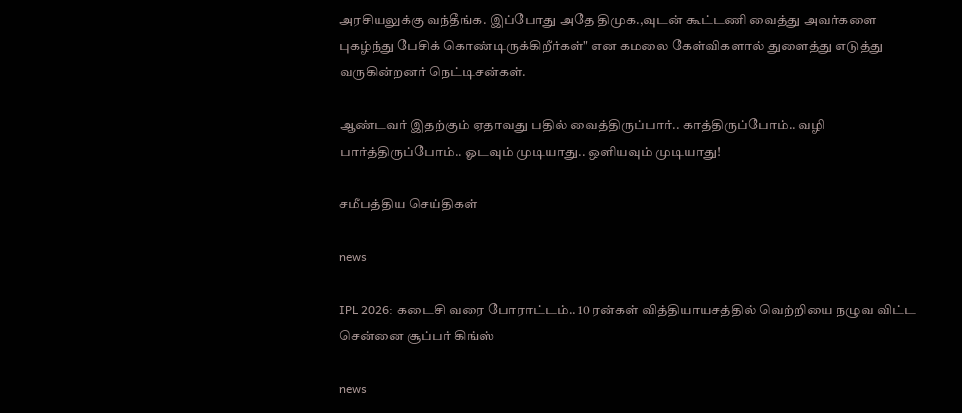அரசியலுக்கு வந்தீங்க. இப்போது அதே திமுக.,வுடன் கூட்டணி வைத்து அவர்களை புகழ்ந்து பேசிக் கொண்டிருக்கிறீர்கள்" என கமலை கேள்விகளால் துளைத்து எடுத்து வருகின்றனர் நெட்டிசன்கள்.

ஆண்டவர் இதற்கும் ஏதாவது பதில் வைத்திருப்பார்.. காத்திருப்போம்.. வழி பார்த்திருப்போம்.. ஓடவும் முடியாது.. ஒளியவும் முடியாது!

சமீபத்திய செய்திகள்

news

IPL 2026: கடைசி வரை போராட்டம்.. 10 ரன்கள் வித்தியாயசத்தில் வெற்றியை நழுவ விட்ட சென்னை சூப்பர் கிங்ஸ்

news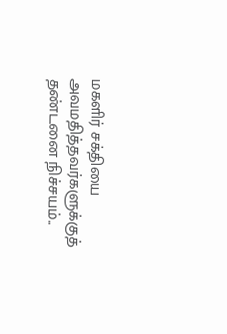மகளிர் சக்தியை அவமதித்தவர்களுக்குத் தண்டனை நிச்சயம்..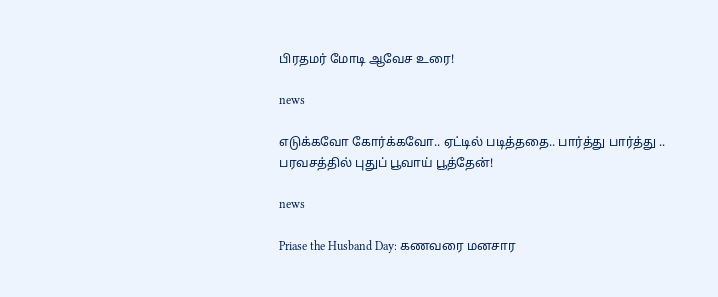பிரதமர் மோடி ஆவேச உரை!

news

எடுக்கவோ கோர்க்கவோ.. ஏட்டில் படித்ததை.. பார்த்து பார்த்து .. பரவசத்தில் புதுப் பூவாய் பூத்தேன்!

news

Priase the Husband Day: கணவரை மனசார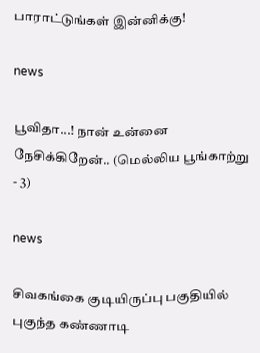பாராட்டுங்கள் இன்னிக்கு!

news

பூவிதா...! நான் உன்னை நேசிக்கிறேன்.. (மெல்லிய பூங்காற்று - 3)

news

சிவகங்கை குடியிருப்பு பகுதியில் புகுந்த கண்ணாடி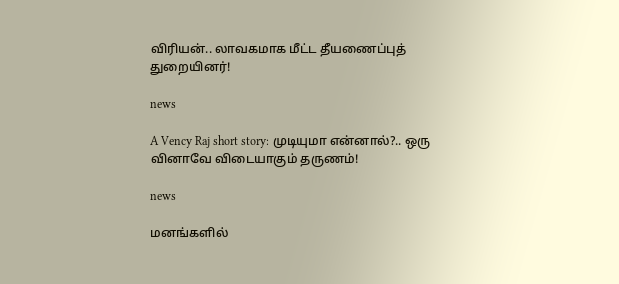விரியன்.. லாவகமாக மீட்ட தீயணைப்புத் துறையினர்!

news

A Vency Raj short story: முடியுமா என்னால்?.. ஒரு வினாவே விடையாகும் தருணம்!

news

மனங்களில்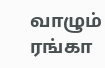வாழும் ரங்கா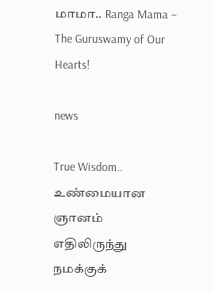மாமா.. Ranga Mama – The Guruswamy of Our Hearts!

news

True Wisdom.. உண்மையான ஞானம் எதிலிருந்து நமக்குக்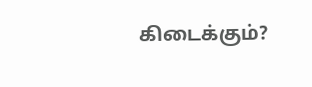கிடைக்கும்?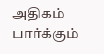அதிகம் பார்க்கும்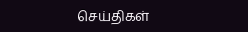செய்திகள்